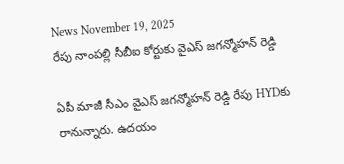News November 19, 2025
రేపు నాంపల్లి సీబీఐ కోర్టుకు వైఎస్ జగన్మోహన్ రెడ్డి

ఏపీ మాజీ సీఎం వైఎస్ జగన్మోహన్ రెడ్డి రేపు HYDకు రానున్నారు. ఉదయం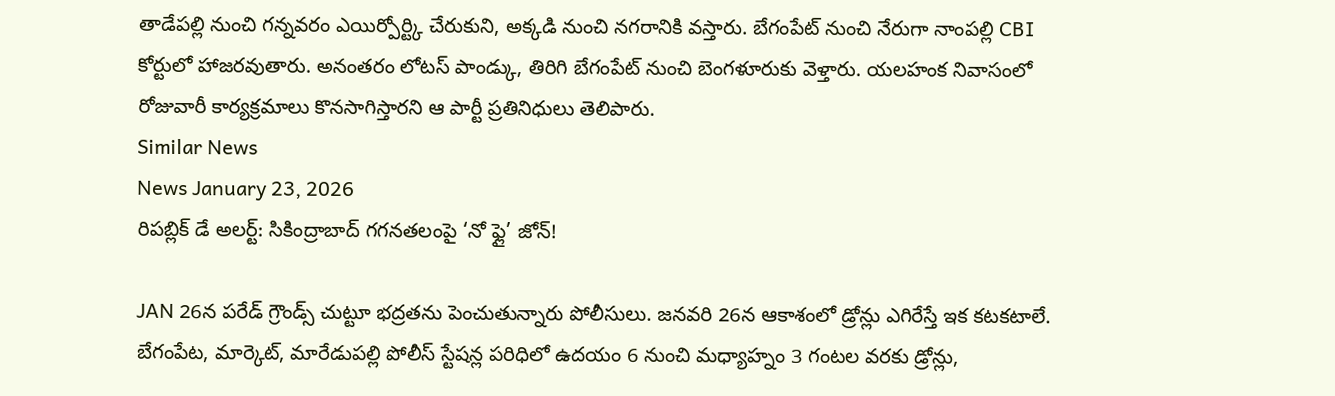తాడేపల్లి నుంచి గన్నవరం ఎయిర్పోర్ట్కి చేరుకుని, అక్కడి నుంచి నగరానికి వస్తారు. బేగంపేట్ నుంచి నేరుగా నాంపల్లి CBI కోర్టులో హాజరవుతారు. అనంతరం లోటస్ పాండ్కు, తిరిగి బేగంపేట్ నుంచి బెంగళూరుకు వెళ్తారు. యలహంక నివాసంలో రోజువారీ కార్యక్రమాలు కొనసాగిస్తారని ఆ పార్టీ ప్రతినిధులు తెలిపారు.
Similar News
News January 23, 2026
రిపబ్లిక్ డే అలర్ట్: సికింద్రాబాద్ గగనతలంపై ‘నో ఫ్లై’ జోన్!

JAN 26న పరేడ్ గ్రౌండ్స్ చుట్టూ భద్రతను పెంచుతున్నారు పోలీసులు. జనవరి 26న ఆకాశంలో డ్రోన్లు ఎగిరేస్తే ఇక కటకటాలే. బేగంపేట, మార్కెట్, మారేడుపల్లి పోలీస్ స్టేషన్ల పరిధిలో ఉదయం 6 నుంచి మధ్యాహ్నం 3 గంటల వరకు డ్రోన్లు,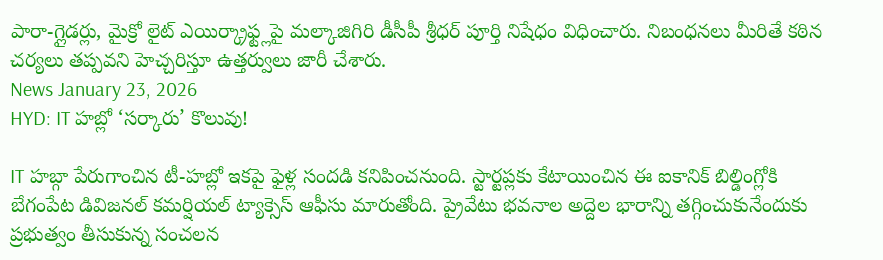పారా-గ్లైడర్లు, మైక్రో లైట్ ఎయిర్క్రాఫ్ట్లపై మల్కాజిగిరి డీసీపీ శ్రీధర్ పూర్తి నిషేధం విధించారు. నిబంధనలు మీరితే కఠిన చర్యలు తప్పవని హెచ్చరిస్తూ ఉత్తర్వులు జారీ చేశారు.
News January 23, 2026
HYD: IT హబ్లో ‘సర్కారు’ కొలువు!

IT హబ్గా పేరుగాంచిన టీ-హబ్లో ఇకపై ఫైళ్ల సందడి కనిపించనుంది. స్టార్టప్లకు కేటాయించిన ఈ ఐకానిక్ బిల్డింగ్లోకి బేగంపేట డివిజనల్ కమర్షియల్ ట్యాక్సెస్ ఆఫీసు మారుతోంది. ప్రైవేటు భవనాల అద్దెల భారాన్ని తగ్గించుకునేందుకు ప్రభుత్వం తీసుకున్న సంచలన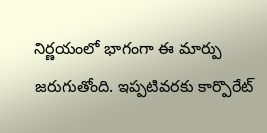నిర్ణయంలో భాగంగా ఈ మార్పు జరుగుతోంది. ఇప్పటివరకు కార్పొరేట్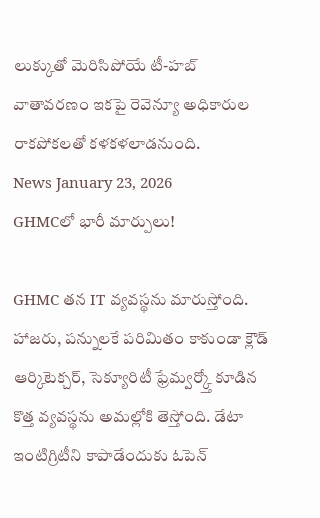లుక్కుతో మెరిసిపోయే టీ-హబ్ వాతావరణం ఇకపై రెవెన్యూ అధికారుల రాకపోకలతో కళకళలాడనుంది.
News January 23, 2026
GHMCలో భారీ మార్పులు!

GHMC తన IT వ్యవస్థను మారుస్తోంది. హాజరు, పన్నులకే పరిమితం కాకుండా క్లౌడ్ ఆర్కిటెక్చర్, సెక్యూరిటీ ఫ్రేమ్వర్క్తో కూడిన కొత్త వ్యవస్థను అమల్లోకి తెస్తోంది. డేటా ఇంటిగ్రిటీని కాపాడేందుకు ఓపెన్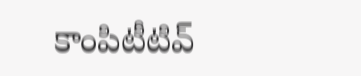కాంపిటీటివ్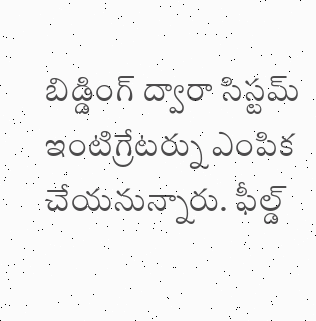బిడ్డింగ్ ద్వారా సిస్టమ్ ఇంటిగ్రేటర్ను ఎంపిక చేయనున్నారు. ఫీల్డ్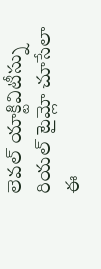లెవల్ యాక్టివిటీస్ను రియల్ టైమ్లో చూసేలా ఈ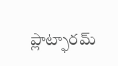ప్లాట్ఫారమ్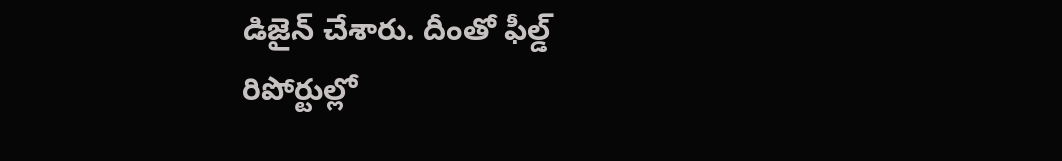డిజైన్ చేశారు. దీంతో ఫీల్డ్ రిపోర్టుల్లో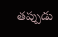తప్పుడు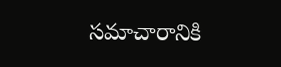సమాచారానికి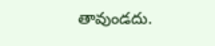తావుండదు.